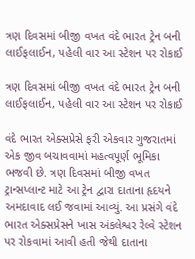ત્રણ દિવસમાં બીજી વખત વંદે ભારત ટ્રેન બની લાઈફલાઈન, પહેલી વાર આ સ્ટેશન પર રોકાઈ

ત્રણ દિવસમાં બીજી વખત વંદે ભારત ટ્રેન બની લાઈફલાઈન, પહેલી વાર આ સ્ટેશન પર રોકાઈ

વંદે ભારત એક્સપ્રેસે ફરી એકવાર ગુજરાતમાં એક જીવ બચાવવામાં મહત્વપૂર્ણ ભૂમિકા ભજવી છે. ત્રણ દિવસમાં બીજી વખત ટ્રાન્સપ્લાન્ટ માટે આ ટ્રેન દ્વારા દાતાના હૃદયને અમદાવાદ લઈ જવામાં આવ્યું. આ પ્રસંગે વંદે ભારત એક્સપ્રેસને ખાસ અંકલેશ્વર રેલ્વે સ્ટેશન પર રોકવામાં આવી હતી જેથી દાતાના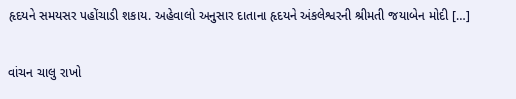હૃદયને સમયસર પહોંચાડી શકાય. અહેવાલો અનુસાર દાતાના હૃદયને અંકલેશ્વરની શ્રીમતી જયાબેન મોદી […]

વાંચન ચાલુ રાખો